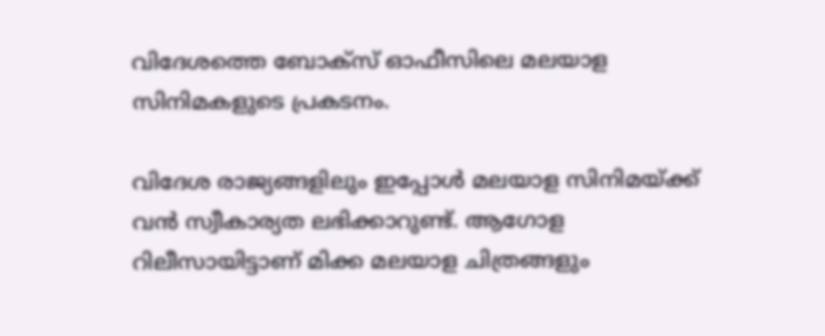വിദേശത്തെ ബോക്സ് ഓഫീസിലെ മലയാള സിനിമകളുടെ പ്രകടനം.

വിദേശ രാജ്യങ്ങളിലും ഇപ്പോള്‍ മലയാള സിനിമയ്‍ക്ക് വൻ സ്വീകാര്യത ലഭിക്കാറുണ്ട്. ആഗോള റിലീസായിട്ടാണ് മിക്ക മലയാള ചിത്രങ്ങളും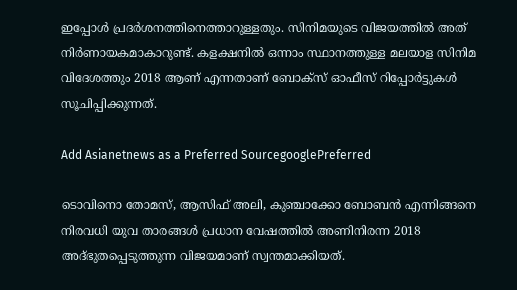ഇപ്പോള്‍ പ്രദര്‍ശനത്തിനെത്താറുള്ളതും. സിനിമയുടെ വിജയത്തില്‍ അത് നിര്‍ണായകമാകാറുണ്ട്. കളക്ഷനില്‍ ഒന്നാം സ്ഥാനത്തുള്ള മലയാള സിനിമ വിദേശത്തും 2018 ആണ് എന്നതാണ് ബോക്സ് ഓഫീസ് റിപ്പോര്‍ട്ടുകള്‍ സൂചിപ്പിക്കുന്നത്.

Add Asianetnews as a Preferred SourcegooglePreferred

ടൊവിനൊ തോമസ്, ആസിഫ് അലി, കുഞ്ചാക്കോ ബോബൻ എന്നിങ്ങനെ നിരവധി യുവ താരങ്ങള്‍ പ്രധാന വേഷത്തില്‍ അണിനിരന്ന 2018 അദ്ഭുതപ്പെടുത്തുന്ന വിജയമാണ് സ്വന്തമാക്കിയത്.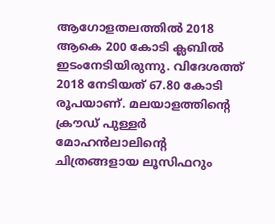ആഗോളതലത്തില്‍ 2018 ആകെ 200 കോടി ക്ലബില്‍ ഇടംനേടിയിരുന്നു. വിദേശത്ത് 2018 നേടിയത് 67.80 കോടി രൂപയാണ്. മലയാളത്തിന്റെ ക്രൗഡ് പുള്ളര്‍ മോഹൻലാലിന്റെ ചിത്രങ്ങളായ ലൂസിഫറും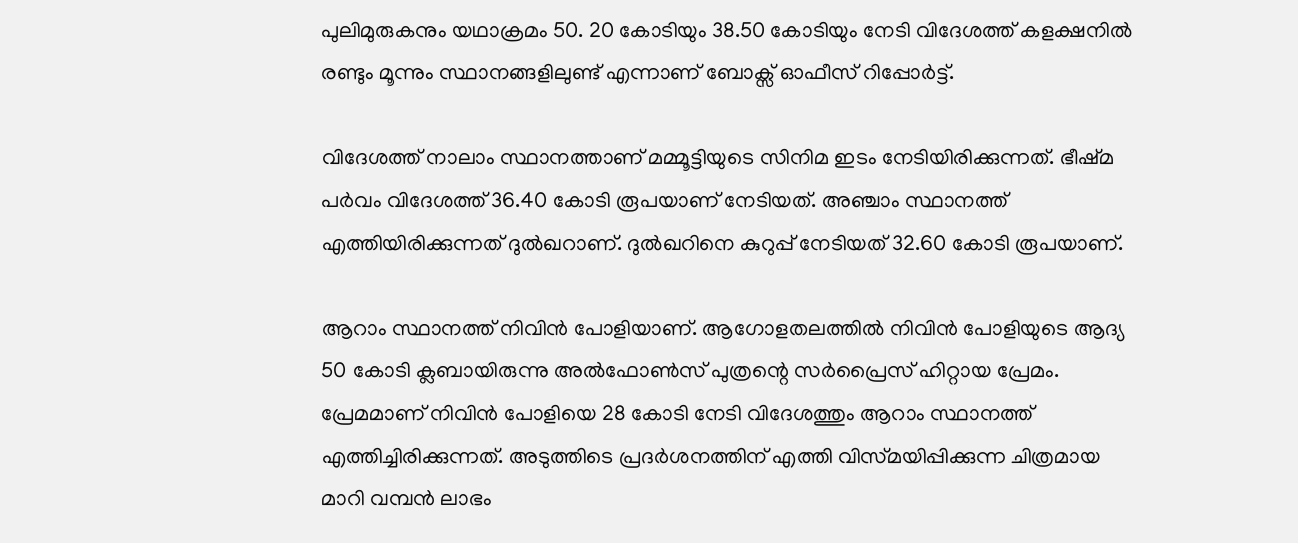പുലിമുരുകനും യഥാക്രമം 50. 20 കോടിയും 38.50 കോടിയും നേടി വിദേശത്ത് കളക്ഷനില്‍ രണ്ടും മൂന്നും സ്ഥാനങ്ങളിലുണ്ട് എന്നാണ് ബോക്സ് ഓഫീസ് റിപ്പോര്‍ട്ട്.

വിദേശത്ത് നാലാം സ്ഥാനത്താണ് മമ്മൂട്ടിയുടെ സിനിമ ഇടം നേടിയിരിക്കുന്നത്. ഭീഷ്‍മ പര്‍വം വിദേശത്ത് 36.40 കോടി രൂപയാണ് നേടിയത്. അഞ്ചാം സ്ഥാനത്ത് എത്തിയിരിക്കുന്നത് ദുല്‍ഖറാണ്. ദുല്‍ഖറിനെ കുറുപ്പ് നേടിയത് 32.60 കോടി രൂപയാണ്.

ആറാം സ്ഥാനത്ത് നിവിൻ പോളിയാണ്. ആഗോളതലത്തില്‍ നിവിൻ പോളിയുടെ ആദ്യ 50 കോടി ക്ലബായിരുന്നു അല്‍ഫോണ്‍സ് പുത്രന്റെ സര്‍പ്രൈസ് ഹിറ്റായ പ്രേമം. പ്രേമമാണ് നിവിൻ പോളിയെ 28 കോടി നേടി വിദേശത്തും ആറാം സ്ഥാനത്ത് എത്തിച്ചിരിക്കുന്നത്. അടുത്തിടെ പ്രദര്‍ശനത്തിന് എത്തി വിസ്‍മയിപ്പിക്കുന്ന ചിത്രമായ മാറി വമ്പൻ ലാഭം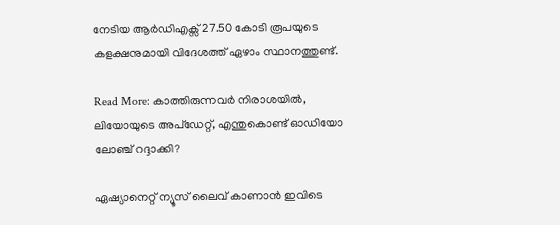നേടിയ ആര്‍ഡിഎക്സ് 27.50 കോടി രൂപയുടെ കളക്ഷനുമായി വിദേശത്ത് ഏഴാം സ്ഥാനത്തുണ്ട്.

Read More: കാത്തിരുന്നവര്‍ നിരാശയില്‍, ലിയോയുടെ അപ്‍ഡേറ്റ്, എന്തുകൊണ്ട് ഓഡിയോ ലോഞ്ച് റദ്ദാക്കി?

ഏഷ്യാനെറ്റ് ന്യൂസ് ലൈവ് കാണാന്‍ ഇവിടെ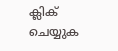ക്ലിക് ചെയ്യുക